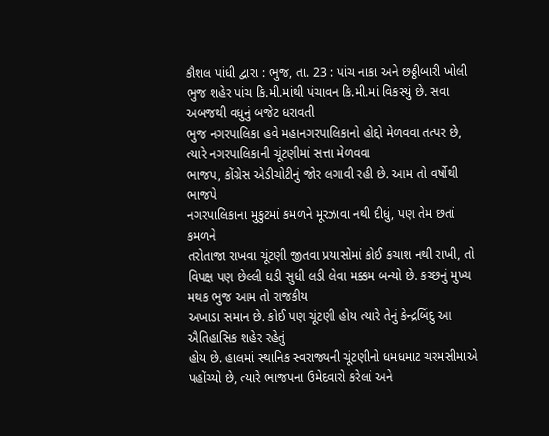કૌશલ પાંધી દ્વારા : ભુજ, તા. 23 : પાંચ નાકા અને છઠ્ઠીબારી ખોલી
ભુજ શહેર પાંચ કિ.મી.માંથી પંચાવન કિ.મી.માં વિકસ્યું છે. સવા અબજથી વધુનું બજેટ ધરાવતી
ભુજ નગરપાલિકા હવે મહાનગરપાલિકાનો હોદ્દો મેળવવા તત્પર છે, ત્યારે નગરપાલિકાની ચૂંટણીમાં સત્તા મેળવવા
ભાજપ, કોંગ્રેસ એડીચોટીનું જોર લગાવી રહી છે. આમ તો વર્ષોથી ભાજપે
નગરપાલિકાના મુકુટમાં કમળને મૂરઝાવા નથી દીધું, પણ તેમ છતાં કમળને
તરોતાજા રાખવા ચૂંટણી જીતવા પ્રયાસોમાં કોઈ કચાશ નથી રાખી, તો
વિપક્ષ પણ છેલ્લી ઘડી સુધી લડી લેવા મક્કમ બન્યો છે. કચ્છનું મુખ્ય મથક ભુજ આમ તો રાજકીય
અખાડા સમાન છે. કોઈ પણ ચૂંટણી હોય ત્યારે તેનું કેન્દ્રબિંદુ આ ઐતિહાસિક શહેર રહેતું
હોય છે. હાલમાં સ્થાનિક સ્વરાજ્યની ચૂંટણીનો ધમધમાટ ચરમસીમાએ પહોંચ્યો છે, ત્યારે ભાજપના ઉમેદવારો કરેલાં અને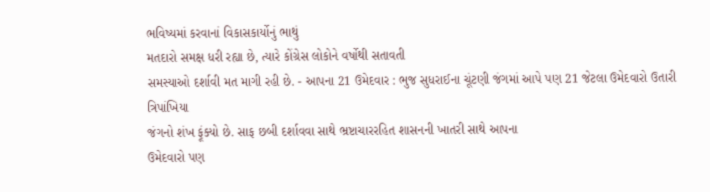ભવિષ્યમાં કરવાનાં વિકાસકાર્યોનું ભાથું
મતદારો સમક્ષ ધરી રહ્યા છે, ત્યારે કોંગ્રેસ લોકોને વર્ષોથી સતાવતી
સમસ્યાઓ દર્શાવી મત માગી રહી છે. - આપના 21 ઉમેદવાર : ભુજ સુધરાઈના ચૂંટણી જંગમાં આપે પણ 21 જેટલા ઉમેદવારો ઉતારી ત્રિપાંખિયા
જંગનો શંખ ફૂંક્યો છે. સાફ છબી દર્શાવવા સાથે ભ્રષ્ટાચારરહિત શાસનની ખાતરી સાથે આપના
ઉમેદવારો પણ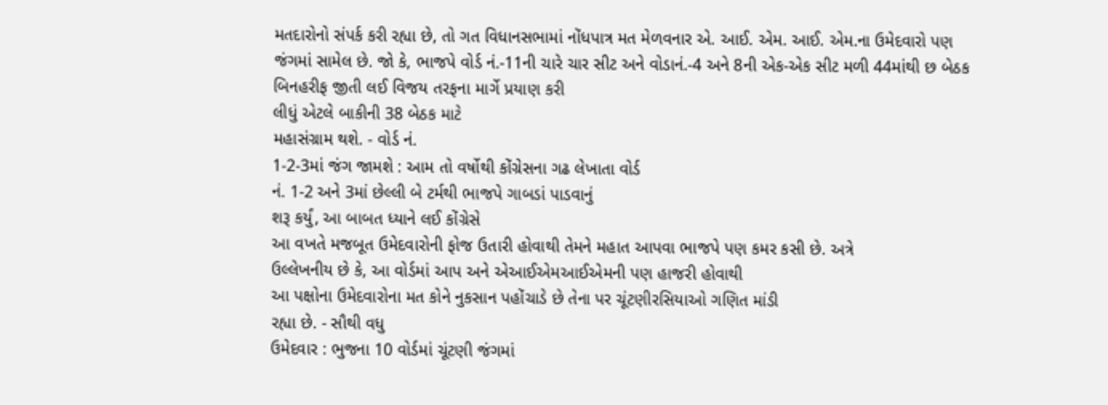મતદારોનો સંપર્ક કરી રહ્યા છે, તો ગત વિધાનસભામાં નોંધપાત્ર મત મેળવનાર એ. આઈ. એમ. આઈ. એમ.ના ઉમેદવારો પણ
જંગમાં સામેલ છે. જો કે, ભાજપે વોર્ડ નં.-11ની ચારે ચાર સીટ અને વોડાનં.-4 અને 8ની એક-એક સીટ મળી 44માંથી છ બેઠક બિનહરીફ જીતી લઈ વિજય તરફના માર્ગે પ્રયાણ કરી
લીધું એટલે બાકીની 38 બેઠક માટે
મહાસંગ્રામ થશે. - વોર્ડ નં.
1-2-3માં જંગ જામશે : આમ તો વર્ષોથી કોંગ્રેસના ગઢ લેખાતા વોર્ડ
નં. 1-2 અને 3માં છેલ્લી બે ટર્મથી ભાજપે ગાબડાં પાડવાનું
શરૂ કર્યું, આ બાબત ધ્યાને લઈ કોંગ્રેસે
આ વખતે મજબૂત ઉમેદવારોની ફોજ ઉતારી હોવાથી તેમને મહાત આપવા ભાજપે પણ કમર કસી છે. અત્રે
ઉલ્લેખનીય છે કે, આ વોર્ડમાં આપ અને એઆઈએમઆઈએમની પણ હાજરી હોવાથી
આ પક્ષોના ઉમેદવારોના મત કોને નુકસાન પહોંચાડે છે તેના પર ચૂંટણીરસિયાઓ ગણિત માંડી
રહ્યા છે. - સૌથી વધુ
ઉમેદવાર : ભુજના 10 વોર્ડમાં ચૂંટણી જંગમાં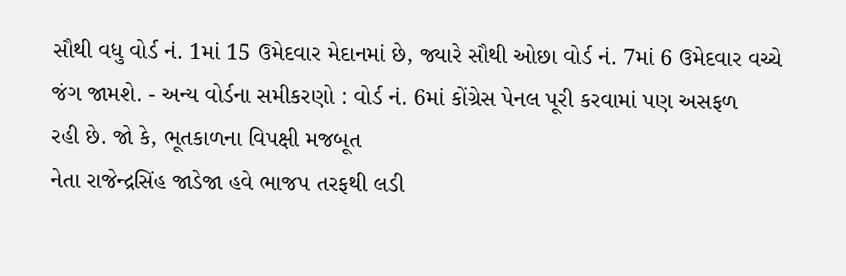સૌથી વધુ વોર્ડ નં. 1માં 15 ઉમેદવાર મેદાનમાં છે, જ્યારે સૌથી ઓછા વોર્ડ નં. 7માં 6 ઉમેદવાર વચ્ચે
જંગ જામશે. - અન્ય વોર્ડના સમીકરણો : વોર્ડ નં. 6માં કોંગ્રેસ પેનલ પૂરી કરવામાં પણ અસફળ
રહી છે. જો કે, ભૂતકાળના વિપક્ષી મજબૂત
નેતા રાજેન્દ્રસિંહ જાડેજા હવે ભાજપ તરફથી લડી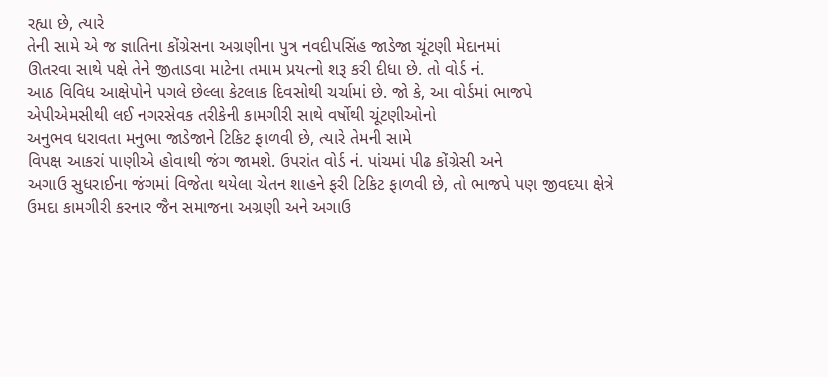રહ્યા છે, ત્યારે
તેની સામે એ જ જ્ઞાતિના કોંગ્રેસના અગ્રણીના પુત્ર નવદીપસિંહ જાડેજા ચૂંટણી મેદાનમાં
ઊતરવા સાથે પક્ષે તેને જીતાડવા માટેના તમામ પ્રયત્નો શરૂ કરી દીધા છે. તો વોર્ડ નં.
આઠ વિવિધ આક્ષેપોને પગલે છેલ્લા કેટલાક દિવસોથી ચર્ચામાં છે. જો કે, આ વોર્ડમાં ભાજપે એપીએમસીથી લઈ નગરસેવક તરીકેની કામગીરી સાથે વર્ષોથી ચૂંટણીઓનો
અનુભવ ધરાવતા મનુભા જાડેજાને ટિકિટ ફાળવી છે, ત્યારે તેમની સામે
વિપક્ષ આકરાં પાણીએ હોવાથી જંગ જામશે. ઉપરાંત વોર્ડ નં. પાંચમાં પીઢ કોંગ્રેસી અને
અગાઉ સુધરાઈના જંગમાં વિજેતા થયેલા ચેતન શાહને ફરી ટિકિટ ફાળવી છે, તો ભાજપે પણ જીવદયા ક્ષેત્રે ઉમદા કામગીરી કરનાર જૈન સમાજના અગ્રણી અને અગાઉ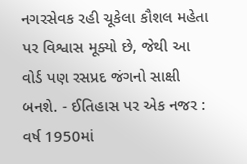નગરસેવક રહી ચૂકેલા કૌશલ મહેતા પર વિશ્વાસ મૂક્યો છે, જેથી આ
વોર્ડ પણ રસપ્રદ જંગનો સાક્ષી બનશે. - ઈતિહાસ પર એક નજર : વર્ષ 1950માં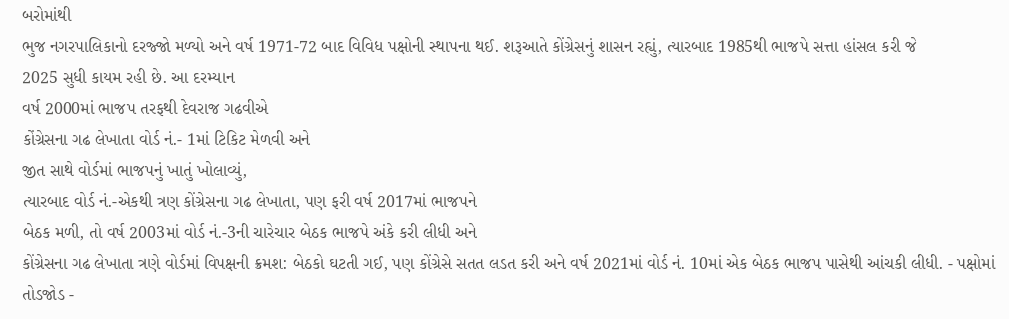બરોમાંથી
ભુજ નગરપાલિકાનો દરજ્જો મળ્યો અને વર્ષ 1971-72 બાદ વિવિધ પક્ષોની સ્થાપના થઈ. શરૂઆતે કોંગ્રેસનું શાસન રહ્યું, ત્યારબાદ 1985થી ભાજપે સત્તા હાંસલ કરી જે
2025 સુધી કાયમ રહી છે. આ દરમ્યાન
વર્ષ 2000માં ભાજપ તરફથી દેવરાજ ગઢવીએ
કોંગ્રેસના ગઢ લેખાતા વોર્ડ નં.- 1માં ટિકિટ મેળવી અને
જીત સાથે વોર્ડમાં ભાજપનું ખાતું ખોલાવ્યું,
ત્યારબાદ વોર્ડ નં.-એકથી ત્રણ કોંગ્રેસના ગઢ લેખાતા, પણ ફરી વર્ષ 2017માં ભાજપને
બેઠક મળી, તો વર્ષ 2003માં વોર્ડ નં.-3ની ચારેચાર બેઠક ભાજપે અંકે કરી લીધી અને
કોંગ્રેસના ગઢ લેખાતા ત્રણે વોર્ડમાં વિપક્ષની ક્રમશ: બેઠકો ઘટતી ગઈ, પણ કોંગ્રેસે સતત લડત કરી અને વર્ષ 2021માં વોર્ડ નં. 10માં એક બેઠક ભાજપ પાસેથી આંચકી લીધી. - પક્ષોમાં તોડજોડ -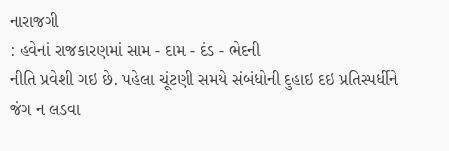નારાજગી
: હવેનાં રાજકારણમાં સામ - દામ - દંડ - ભેદની
નીતિ પ્રવેશી ગઇ છે. પહેલા ચૂંટણી સમયે સંબંધોની દુહાઇ દઇ પ્રતિસ્પર્ધીને જંગ ન લડવા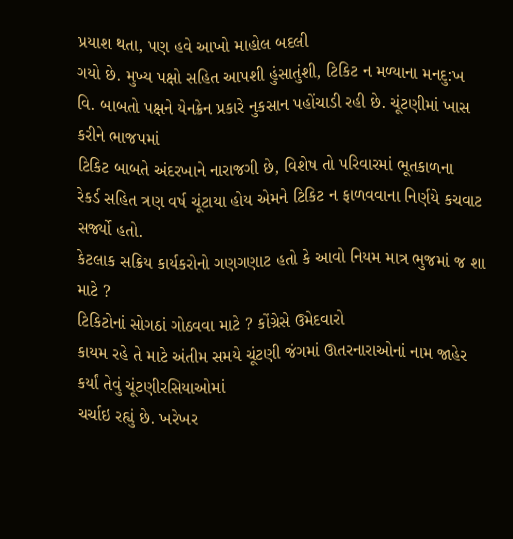પ્રયાશ થતા, પણ હવે આખો માહોલ બદલી
ગયો છે. મુખ્ય પક્ષો સહિત આપશી હુંસાતુંશી, ટિકિટ ન મળ્યાના મનદુ:ખ
વિ. બાબતો પક્ષને યેનક્રેન પ્રકારે નુકસાન પહોંચાડી રહી છે. ચૂંટણીમાં ખાસ કરીને ભાજપમાં
ટિકિટ બાબતે અંદરખાને નારાજગી છે, વિશેષ તો પરિવારમાં ભૂતકાળના
રેકર્ડ સહિત ત્રણ વર્ષ ચૂંટાયા હોય એમને ટિકિટ ન ફાળવવાના નિર્ણયે કચવાટ સર્જ્યો હતો.
કેટલાક સક્રિય કાર્યકરોનો ગણગણાટ હતો કે આવો નિયમ માત્ર ભુજમાં જ શા માટે ?
ટિકિટોનાં સોગઠાં ગોઠવવા માટે ? કોંગ્રેસે ઉમેદવારો
કાયમ રહે તે માટે અંતીમ સમયે ચૂંટણી જંગમાં ઊતરનારાઓનાં નામ જાહેર કર્યાં તેવું ચૂંટણીરસિયાઓમાં
ચર્ચાઇ રહ્યું છે. ખરેખર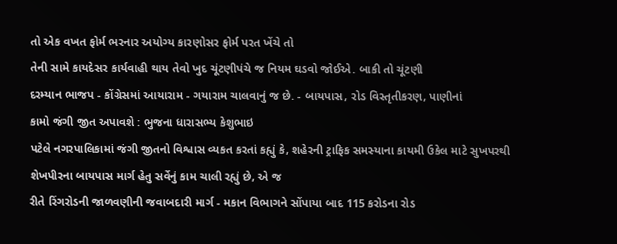તો એક વખત ફોર્મ ભરનાર અયોગ્ય કારણોસર ફોર્મ પરત ખેંચે તો
તેની સામે કાયદેસર કાર્યવાહી થાય તેવો ખુદ ચૂંટણીપંચે જ નિયમ ઘડવો જોઈએ. બાકી તો ચૂંટણી
દરમ્યાન ભાજપ - કોંગ્રેસમાં આયારામ - ગયારામ ચાલવાનું જ છે. - બાયપાસ, રોડ વિસ્તૃતીકરણ, પાણીનાં
કામો જંગી જીત અપાવશે : ભુજના ધારાસભ્ય કેશુભાઇ
પટેલે નગરપાલિકામાં જંગી જીતનો વિશ્વાસ વ્યકત કરતાં કહ્યું કે, શહેરની ટ્રાફિક સમસ્યાના કાયમી ઉકેલ માટે સુખપરથી
શેખપીરના બાયપાસ માર્ગ હેતુ સર્વેનું કામ ચાલી રહ્યું છે, એ જ
રીતે રિંગરોડની જાળવણીની જવાબદારી માર્ગ - મકાન વિભાગને સોંપાયા બાદ 115 કરોડના રોડ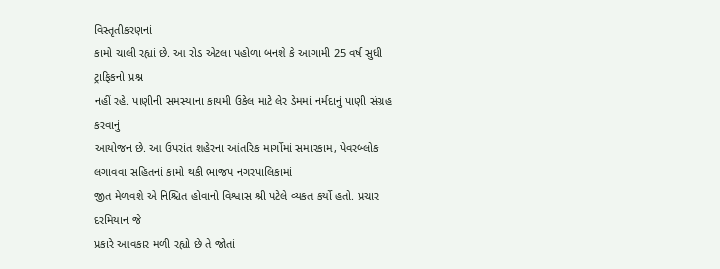વિસ્તૃતીકરણનાં
કામો ચાલી રહ્યાં છે. આ રોડ એટલા પહોળા બનશે કે આગામી 25 વર્ષ સુધી ટ્રાફિકનો પ્રશ્ન
નહીં રહે. પાણીની સમસ્યાના કાયમી ઉકેલ માટે લેર ડેમમાં નર્મદાનું પાણી સંગ્રહ કરવાનું
આયોજન છે. આ ઉપરાંત શહેરના આંતરિક માર્ગોમાં સમારકામ, પેવરબ્લોક લગાવવા સહિતનાં કામો થકી ભાજપ નગરપાલિકામાં
જીત મેળવશે એ નિશ્ચિત હોવાનો વિશ્વાસ શ્રી પટેલે વ્યકત કર્યો હતો. પ્રચાર દરમિયાન જે
પ્રકારે આવકાર મળી રહ્યો છે તે જોતાં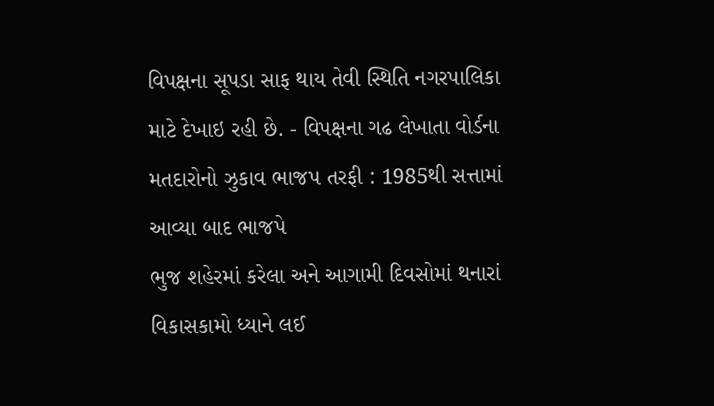વિપક્ષના સૂપડા સાફ થાય તેવી સ્થિતિ નગરપાલિકા
માટે દેખાઇ રહી છે. - વિપક્ષના ગઢ લેખાતા વોર્ડના મતદારોનો ઝુકાવ ભાજપ તરફી : 1985થી સત્તામાં આવ્યા બાદ ભાજપે
ભુજ શહેરમાં કરેલા અને આગામી દિવસોમાં થનારાં વિકાસકામો ધ્યાને લઈ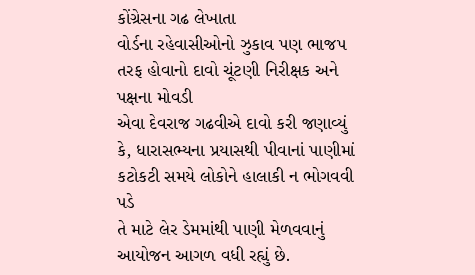કોંગ્રેસના ગઢ લેખાતા
વોર્ડના રહેવાસીઓનો ઝુકાવ પણ ભાજપ તરફ હોવાનો દાવો ચૂંટણી નિરીક્ષક અને પક્ષના મોવડી
એવા દેવરાજ ગઢવીએ દાવો કરી જણાવ્યું કે, ધારાસભ્યના પ્રયાસથી પીવાનાં પાણીમાં કટોકટી સમયે લોકોને હાલાકી ન ભોગવવી પડે
તે માટે લેર ડેમમાંથી પાણી મેળવવાનું આયોજન આગળ વધી રહ્યું છે.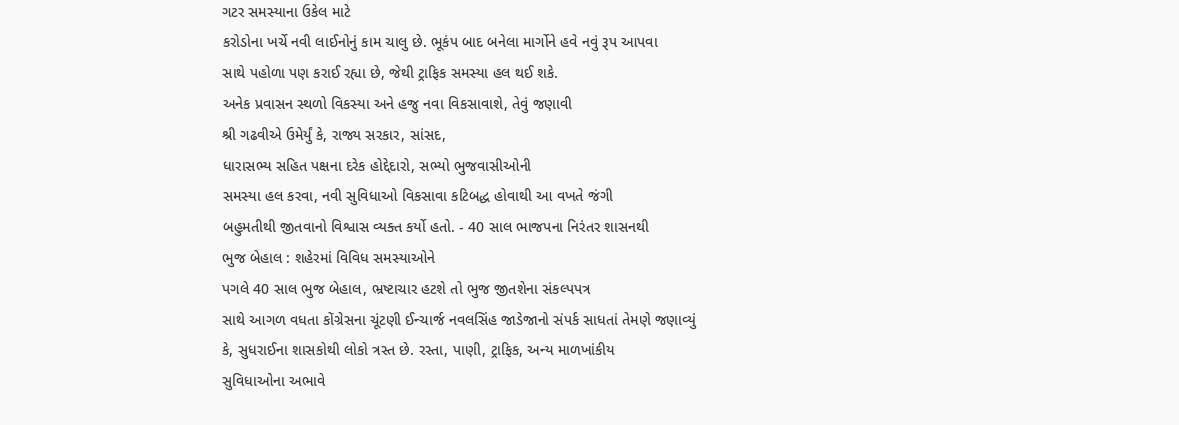ગટર સમસ્યાના ઉકેલ માટે
કરોડોના ખર્ચે નવી લાઈનોનું કામ ચાલુ છે. ભૂકંપ બાદ બનેલા માર્ગોને હવે નવું રૂપ આપવા
સાથે પહોળા પણ કરાઈ રહ્યા છે, જેથી ટ્રાફિક સમસ્યા હલ થઈ શકે.
અનેક પ્રવાસન સ્થળો વિકસ્યા અને હજુ નવા વિકસાવાશે, તેવું જણાવી
શ્રી ગઢવીએ ઉમેર્યું કે, રાજ્ય સરકાર, સાંસદ,
ધારાસભ્ય સહિત પક્ષના દરેક હોદ્દેદારો, સભ્યો ભુજવાસીઓની
સમસ્યા હલ કરવા, નવી સુવિધાઓ વિકસાવા કટિબદ્ધ હોવાથી આ વખતે જંગી
બહુમતીથી જીતવાનો વિશ્વાસ વ્યક્ત કર્યો હતો. - 40 સાલ ભાજપના નિરંતર શાસનથી
ભુજ બેહાલ : શહેરમાં વિવિધ સમસ્યાઓને
પગલે 40 સાલ ભુજ બેહાલ, ભ્રષ્ટાચાર હટશે તો ભુજ જીતશેના સંકલ્પપત્ર
સાથે આગળ વધતા કોંગ્રેસના ચૂંટણી ઈન્ચાર્જ નવલસિંહ જાડેજાનો સંપર્ક સાધતાં તેમણે જણાવ્યું
કે, સુધરાઈના શાસકોથી લોકો ત્રસ્ત છે. રસ્તા, પાણી, ટ્રાફિક, અન્ય માળખાંકીય
સુવિધાઓના અભાવે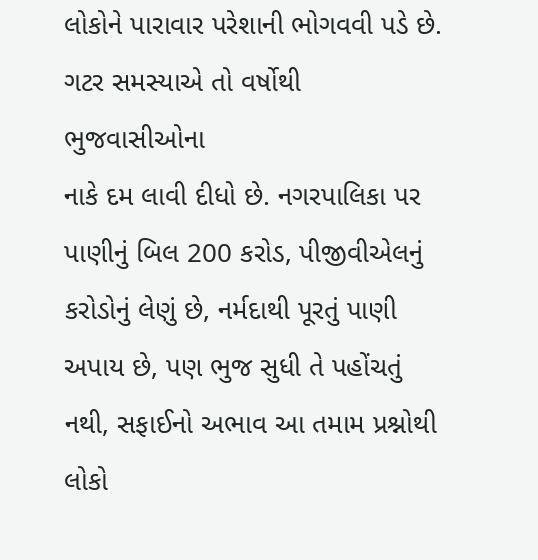લોકોને પારાવાર પરેશાની ભોગવવી પડે છે. ગટર સમસ્યાએ તો વર્ષોથી ભુજવાસીઓના
નાકે દમ લાવી દીધો છે. નગરપાલિકા પર પાણીનું બિલ 200 કરોડ, પીજીવીએલનું
કરોડોનું લેણું છે, નર્મદાથી પૂરતું પાણી અપાય છે, પણ ભુજ સુધી તે પહોંચતું નથી, સફાઈનો અભાવ આ તમામ પ્રશ્નોથી
લોકો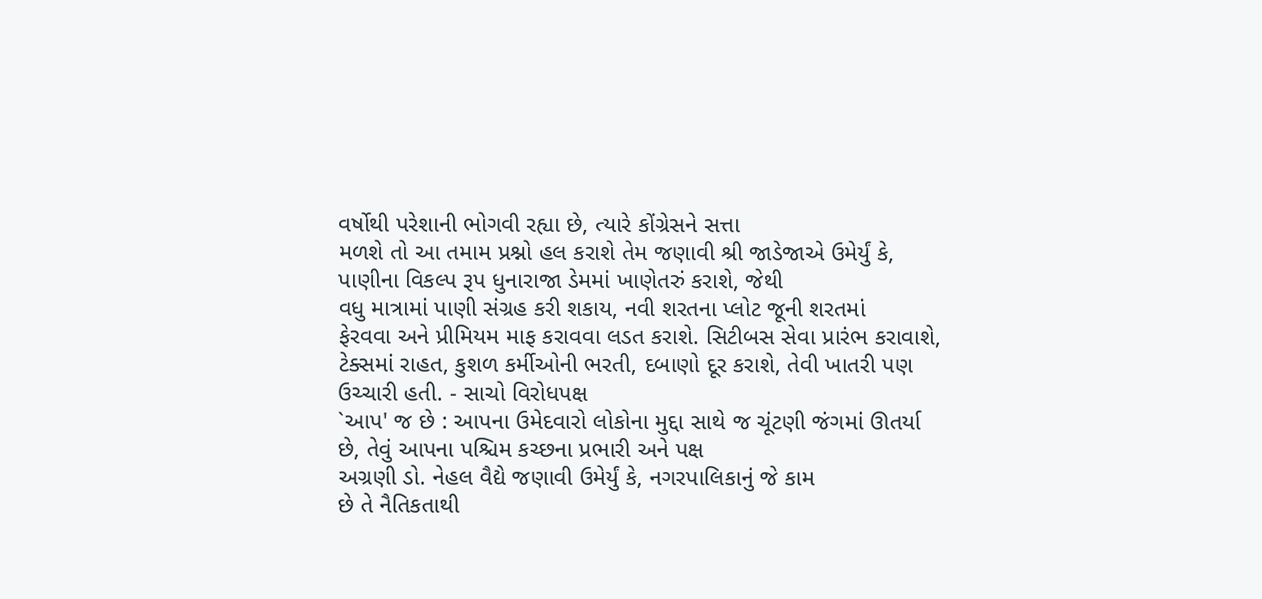વર્ષોથી પરેશાની ભોગવી રહ્યા છે, ત્યારે કોંગ્રેસને સત્તા
મળશે તો આ તમામ પ્રશ્નો હલ કરાશે તેમ જણાવી શ્રી જાડેજાએ ઉમેર્યું કે, પાણીના વિકલ્પ રૂપ ધુનારાજા ડેમમાં ખાણેતરું કરાશે, જેથી
વધુ માત્રામાં પાણી સંગ્રહ કરી શકાય, નવી શરતના પ્લોટ જૂની શરતમાં
ફેરવવા અને પ્રીમિયમ માફ કરાવવા લડત કરાશે. સિટીબસ સેવા પ્રારંભ કરાવાશે, ટેક્સમાં રાહત, કુશળ કર્મીઓની ભરતી, દબાણો દૂર કરાશે, તેવી ખાતરી પણ ઉચ્ચારી હતી. - સાચો વિરોધપક્ષ
`આપ' જ છે : આપના ઉમેદવારો લોકોના મુદ્દા સાથે જ ચૂંટણી જંગમાં ઊતર્યા છે, તેવું આપના પશ્ચિમ કચ્છના પ્રભારી અને પક્ષ
અગ્રણી ડો. નેહલ વૈદ્યે જણાવી ઉમેર્યું કે, નગરપાલિકાનું જે કામ
છે તે નૈતિકતાથી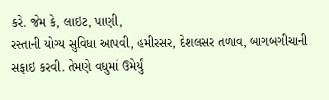કરે. જેમ કે, લાઇટ, પાણી,
રસ્તાની યોગ્ય સુવિધા આપવી, હમીરસર, દેશલસર તળાવ, બાગબગીચાની સફાઇ કરવી. તેમણે વધુમાં ઉમેર્યું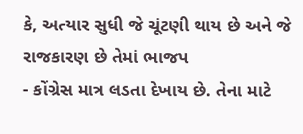કે, અત્યાર સુધી જે ચૂંટણી થાય છે અને જે રાજકારણ છે તેમાં ભાજપ
- કોંગ્રેસ માત્ર લડતા દેખાય છે. તેના માટે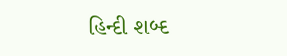હિન્દી શબ્દ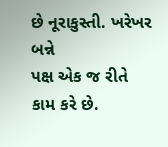છે નૂરાકુસ્તી. ખરેખર બન્ને
પક્ષ એક જ રીતે કામ કરે છે.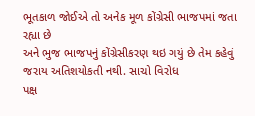ભૂતકાળ જોઈએ તો અનેક મૂળ કોંગ્રેસી ભાજપમાં જતા રહ્યા છે
અને ભુજ ભાજપનું કોંગ્રેસીકરણ થઇ ગયું છે તેમ કહેવું જરાય અતિશયોકતી નથી. સાચો વિરોધ
પક્ષ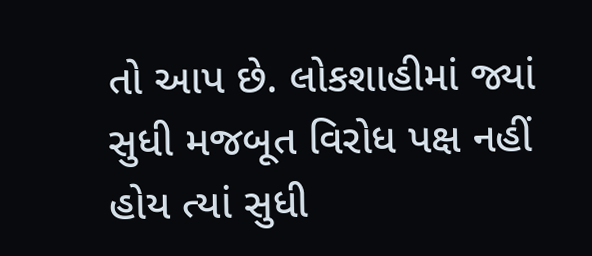તો આપ છે. લોકશાહીમાં જ્યાં સુધી મજબૂત વિરોધ પક્ષ નહીં હોય ત્યાં સુધી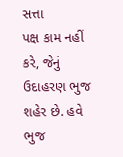સત્તા
પક્ષ કામ નહીં કરે, જેનું ઉદાહરણ ભુજ શહેર છે. હવે ભુજ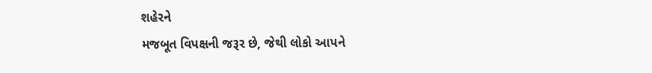શહેરને
મજબૂત વિપક્ષની જરૂર છે, જેથી લોકો આપને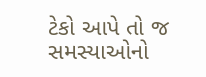ટેકો આપે તો જ સમસ્યાઓનો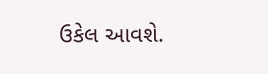ઉકેલ આવશે.